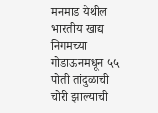मनमाड येथील भारतीय खाद्य निगमच्या गोडाऊनमधून ५५ पोती तांदुळाची चोरी झाल्याची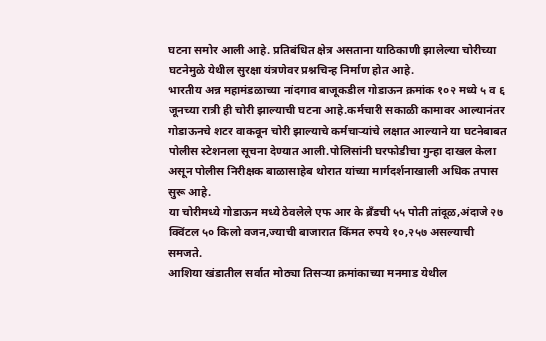घटना समोर आली आहे. प्रतिबंधित क्षेत्र असताना याठिकाणी झालेल्या चोरीच्या घटनेमुळे येथील सुरक्षा यंत्रणेवर प्रश्नचिन्ह निर्माण होत आहे.
भारतीय अन्न महामंडळाच्या नांदगाव बाजूकडील गोडाऊन क्रमांक १०२ मध्ये ५ व ६ जूनच्या रात्री ही चोरी झाल्याची घटना आहे.कर्मचारी सकाळी कामावर आल्यानंतर गोडाऊनचे शटर वाकवून चोरी झाल्याचे कर्मचाऱ्यांचे लक्षात आल्याने या घटनेबाबत पोलीस स्टेशनला सूचना देण्यात आली.पोलिसांनी घरफोडीचा गुन्हा दाखल केला असून पोलीस निरीक्षक बाळासाहेब थोरात यांच्या मार्गदर्शनाखाली अधिक तपास सुरू आहे.
या चोरीमध्ये गोडाऊन मध्ये ठेवलेले एफ आर के ब्रँडची ५५ पोती तांदूळ,अंदाजे २७ क्विंटल ५० किलो वजन,ज्याची बाजारात किंमत रुपये १०,२५७ असल्याची समजते.
आशिया खंडातील सर्वात मोठ्या तिसऱ्या क्रमांकाच्या मनमाड येथील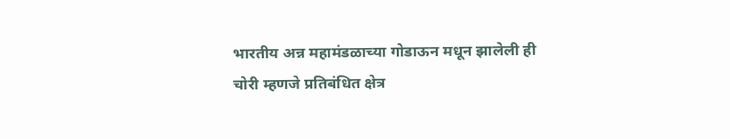भारतीय अन्न महामंडळाच्या गोडाऊन मधून झालेली ही चोरी म्हणजे प्रतिबंधित क्षेत्र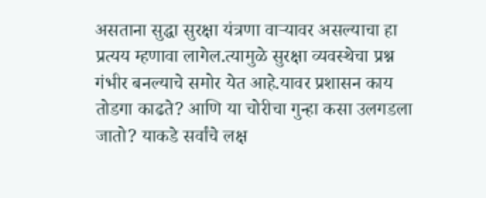असताना सुद्धा सुरक्षा यंत्रणा वाऱ्यावर असल्याचा हा प्रत्यय म्हणावा लागेल.त्यामुळे सुरक्षा व्यवस्थेचा प्रश्न गंभीर बनल्याचे समोर येत आहे.यावर प्रशासन काय तोडगा काढते? आणि या चोरीचा गुन्हा कसा उलगडला जातो? याकडे सर्वांचे लक्ष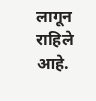लागून राहिले आहे.